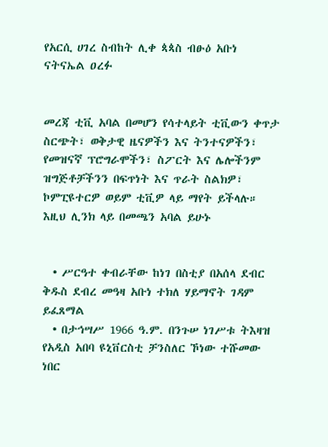የአርሲ ሀገረ ስብከት ሊቀ ጳጳስ ብፁዕ አቡነ ናትናኤል ዐረፉ


መረጃ ቲቪ አባል በመሆን የሳተላይት ቲቪውን ቀጥታ ስርጭት፣ ወቅታዊ ዜናዎችን እና ትንተናዎችን፣ የመዝናኛ ፕሮግራሞችን፣ ስፖርት እና ሌሎችንም ዝግጅቶቻችንን በፍጥነት እና ጥራት ስልክዎ፣ ኮምፒዩተርዎ ወይም ቲቪዎ ላይ ማየት ይችላሉ። እዚህ ሊንክ ላይ በመጫን አባል ይሁኑ


  • ሥርዓተ ቀብራቸው ከነገ በስቲያ በአሰላ ደብር ቅዱስ ደብረ መዓዛ አቡነ ተክለ ሃይማኖት ገዳም ይፈጸማል
  • በታኅሣሥ 1966 ዓ.ም. በንጉሠ ነገሥቱ ትእዛዝ የአዲስ አበባ ዩኒቨርስቲ ቻንስለር ኾነው ተሹመው ነበር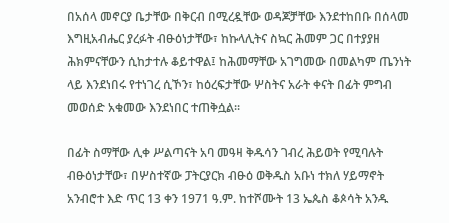በአሰላ መኖርያ ቤታቸው በቅርብ በሚረዷቸው ወዳጆቻቸው እንደተከበቡ በሰላመ እግዚአብሔር ያረፉት ብፁዕነታቸው፣ ከኩላሊትና ስኳር ሕመም ጋር በተያያዘ ሕክምናቸውን ሲከታተሉ ቆይተዋል፤ ከሕመማቸው አገግመው በመልካም ጤንነት ላይ እንደነበሩ የተነገረ ሲኾን፣ ከዕረፍታቸው ሦስትና አራት ቀናት በፊት ምግብ መወሰድ አቁመው እንደነበር ተጠቅሷል፡፡

በፊት ስማቸው ሊቀ ሥልጣናት አባ መዓዛ ቅዱሳን ገብረ ሕይወት የሚባሉት ብፁዕነታቸው፣ በሦስተኛው ፓትርያርክ ብፁዕ ወቅዱስ አቡነ ተክለ ሃይማኖት አንብሮተ እድ ጥር 13 ቀን 1971 ዓ.ም. ከተሾሙት 13 ኤጴስ ቆጶሳት አንዱ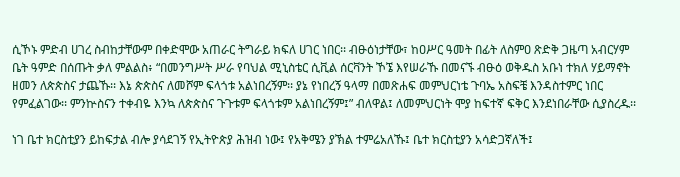ሲኾኑ ምድብ ሀገረ ስብከታቸውም በቀድሞው አጠራር ትግራይ ክፍለ ሀገር ነበር፡፡ ብፁዕነታቸው፣ ከዐሥር ዓመት በፊት ለስምዐ ጽድቅ ጋዜጣ አብርሃም ቤት ዓምድ በሰጡት ቃለ ምልልስ፥ “በመንግሥት ሥራ የባህል ሚኒስቴር ሲቪል ሰርቫንት ኾኜ እየሠራኹ በመናኙ ብፁዕ ወቅዱስ አቡነ ተክለ ሃይማኖት ዘመን ለጵጵስና ታጨኹ፡፡ እኔ ጵጵስና ለመሾም ፍላጎቱ አልነበረኝም፡፡ ያኔ የነበረኝ ዓላማ በመጽሐፍ መምህርነቴ ጉባኤ አስፍቼ እንዳስተምር ነበር የምፈልገው፡፡ ምንኵስናን ተቀብዬ እንኳ ለጵጵስና ጉጉቱም ፍላጎቱም አልነበረኝም፤” ብለዋል፤ ለመምህርነት ሞያ ከፍተኛ ፍቅር እንደነበራቸው ሲያስረዱ፡፡

ነገ ቤተ ክርስቲያን ይከፍታል ብሎ ያሳደገኝ የኢትዮጵያ ሕዝብ ነው፤ የአቅሜን ያኽል ተምሬአለኹ፤ ቤተ ክርስቲያን አሳድጋኛለች፤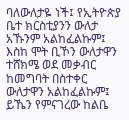ባለውለታዬ ነች፤ የኢትዮጵያ ቤተ ክርስቲያንን ውለታ አኹንም አልከፈልኩም፤ እስከ ሞት ቢኾን ውለታዋን ተሸክሜ ወደ መቃብር ከመግባት በስተቀር ውለታዋን አልከፈልኩም፤ ይኼን የምናገረው ከልቤ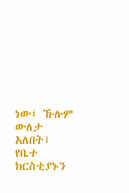ነው፤ ኹሉም ውለታ አለበት፤ የቤተ ክርስቲያኑን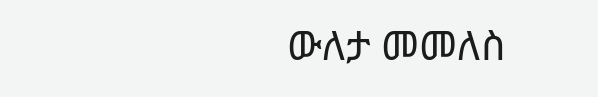ውለታ መመለስ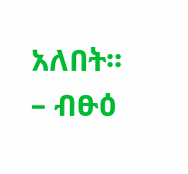አለበት፡፡ – ብፁዕ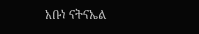አቡነ ናትናኤል